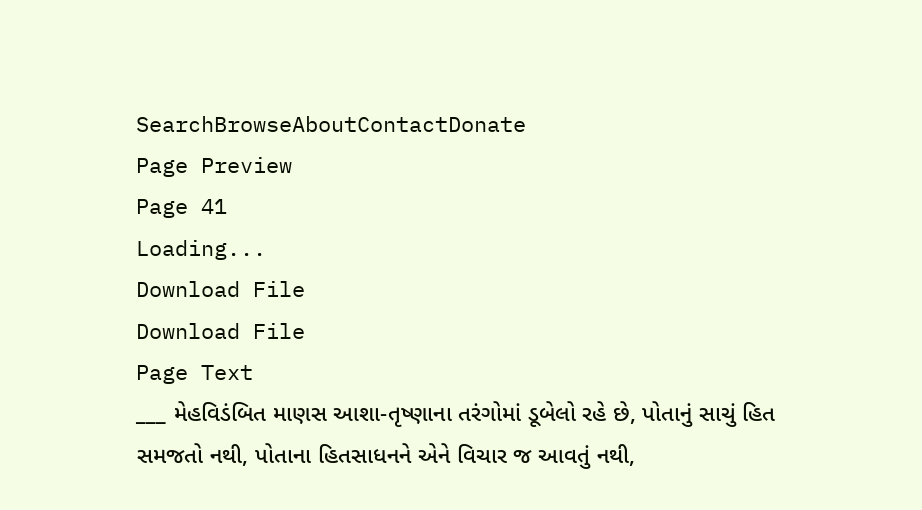SearchBrowseAboutContactDonate
Page Preview
Page 41
Loading...
Download File
Download File
Page Text
___ મેહવિડંબિત માણસ આશા-તૃષ્ણાના તરંગોમાં ડૂબેલો રહે છે, પોતાનું સાચું હિત સમજતો નથી, પોતાના હિતસાધનને એને વિચાર જ આવતું નથી,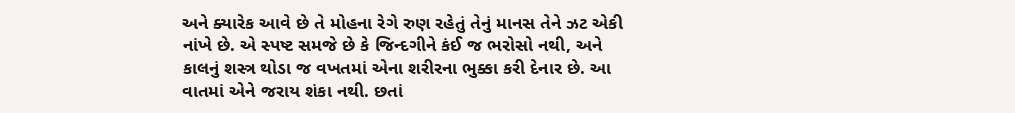અને ક્યારેક આવે છે તે મોહના રેગે રુણ રહેતું તેનું માનસ તેને ઝટ એકી નાંખે છે. એ સ્પષ્ટ સમજે છે કે જિન્દગીને કંઈ જ ભરોસો નથી, અને કાલનું શસ્ત્ર થોડા જ વખતમાં એના શરીરના ભુક્કા કરી દેનાર છે. આ વાતમાં એને જરાય શંકા નથી. છતાં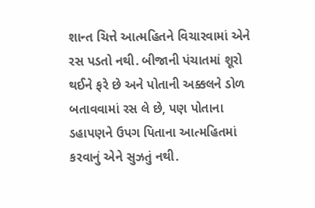શાન્ત ચિત્તે આત્મહિતને વિચારવામાં એને રસ પડતો નથી. બીજાની પંચાતમાં શૂરો થઈને ફરે છે અને પોતાની અક્કલને ડોળ બતાવવામાં રસ લે છે, પણ પોતાના ડહાપણને ઉપગ પિતાના આત્મહિતમાં કરવાનું એને સુઝતું નથી.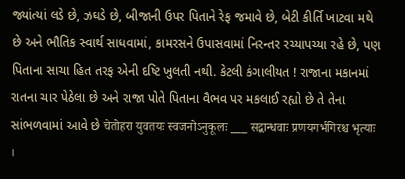જ્યાંત્યાં લડે છે, ઝઘડે છે, બીજાની ઉપર પિતાને રેફ જમાવે છે, બેટી કીર્તિ ખાટવા મથે છે અને ભૌતિક સ્વાર્થ સાધવામાં, કામરસને ઉપાસવામાં નિરન્તર રચ્યાપચ્યા રહે છે, પણ પિતાના સાચા હિત તરફ એની દષ્ટિ ખુલતી નથી. કેટલી કંગાલીયત ! રાજાના મકાનમાં રાતના ચાર પેઠેલા છે અને રાજા પોતે પિતાના વૈભવ પર મકલાઈ રહ્યો છે તે તેના સાંભળવામાં આવે છે चेतोहरा युवतयः स्वजनोऽनुकूलः ___ सद्बान्धवाः प्रणयगर्भगिरश्च भृत्याः ।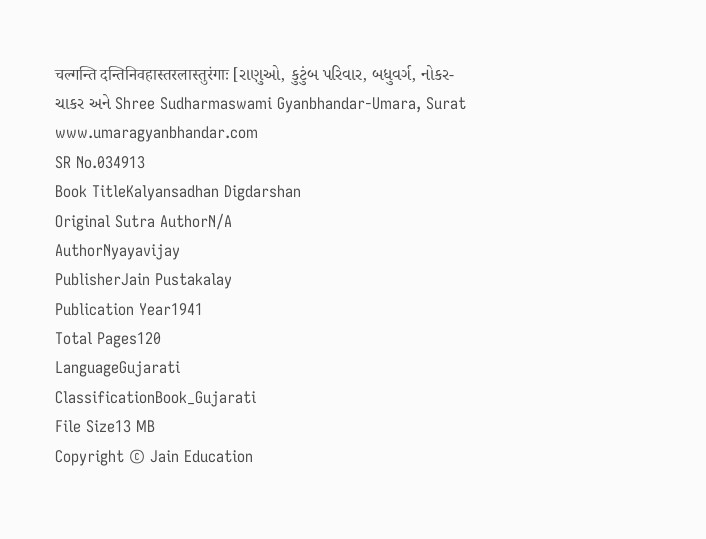चल्गन्ति दन्तिनिवहास्तरलास्तुरंगाः [રાણુઓ, કુટુંબ પરિવાર, બધુવર્ગ, નોકર-ચાકર અને Shree Sudharmaswami Gyanbhandar-Umara, Surat www.umaragyanbhandar.com
SR No.034913
Book TitleKalyansadhan Digdarshan
Original Sutra AuthorN/A
AuthorNyayavijay
PublisherJain Pustakalay
Publication Year1941
Total Pages120
LanguageGujarati
ClassificationBook_Gujarati
File Size13 MB
Copyright © Jain Education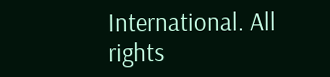International. All rights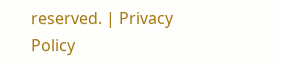reserved. | Privacy Policy